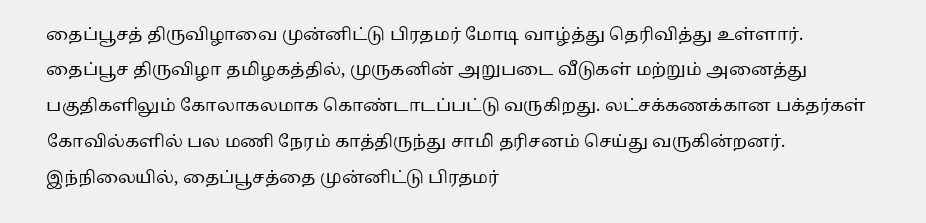தைப்பூசத் திருவிழாவை முன்னிட்டு பிரதமர் மோடி வாழ்த்து தெரிவித்து உள்ளார்.
தைப்பூச திருவிழா தமிழகத்தில், முருகனின் அறுபடை வீடுகள் மற்றும் அனைத்து பகுதிகளிலும் கோலாகலமாக கொண்டாடப்பட்டு வருகிறது. லட்சக்கணக்கான பக்தர்கள் கோவில்களில் பல மணி நேரம் காத்திருந்து சாமி தரிசனம் செய்து வருகின்றனர்.
இந்நிலையில், தைப்பூசத்தை முன்னிட்டு பிரதமர்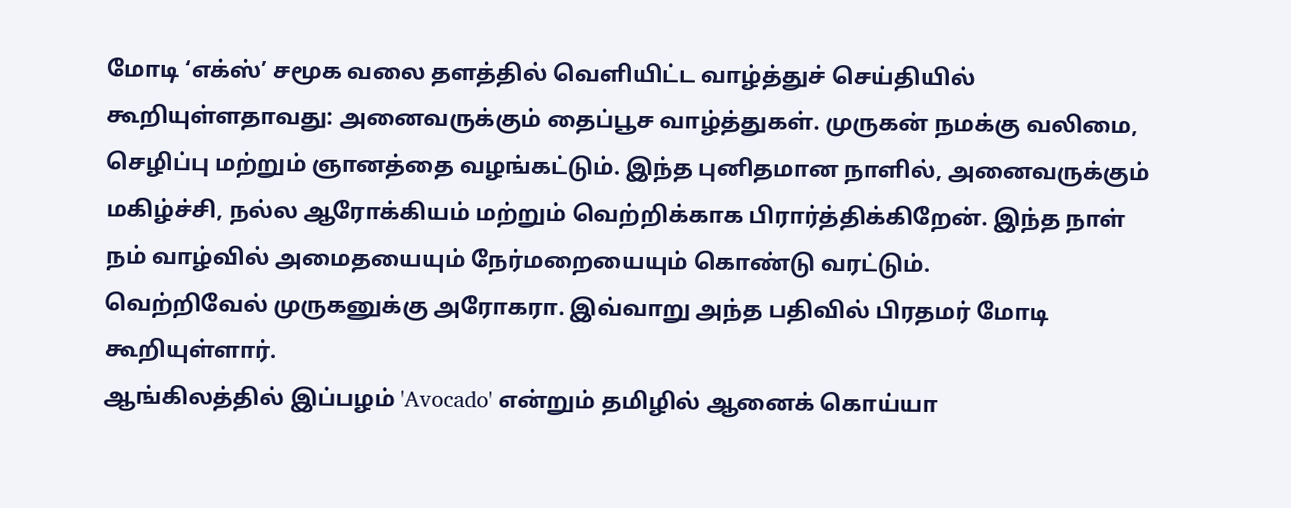மோடி ‘எக்ஸ்’ சமூக வலை தளத்தில் வெளியிட்ட வாழ்த்துச் செய்தியில் கூறியுள்ளதாவது: அனைவருக்கும் தைப்பூச வாழ்த்துகள். முருகன் நமக்கு வலிமை, செழிப்பு மற்றும் ஞானத்தை வழங்கட்டும். இந்த புனிதமான நாளில், அனைவருக்கும் மகிழ்ச்சி, நல்ல ஆரோக்கியம் மற்றும் வெற்றிக்காக பிரார்த்திக்கிறேன். இந்த நாள் நம் வாழ்வில் அமைதயையும் நேர்மறையையும் கொண்டு வரட்டும்.
வெற்றிவேல் முருகனுக்கு அரோகரா. இவ்வாறு அந்த பதிவில் பிரதமர் மோடி கூறியுள்ளார்.
ஆங்கிலத்தில் இப்பழம் 'Avocado' என்றும் தமிழில் ஆனைக் கொய்யா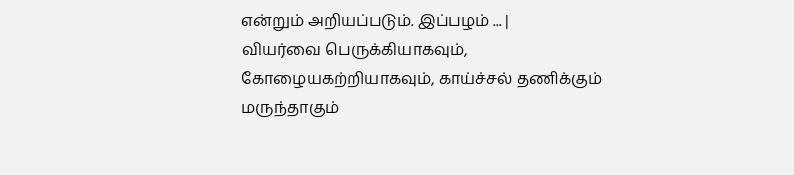என்றும் அறியப்படும். இப்பழம் ... |
வியர்வை பெருக்கியாகவும், கோழையகற்றியாகவும், காய்ச்சல் தணிக்கும் மருந்தாகும்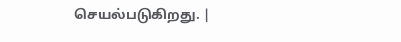செயல்படுகிறது. |